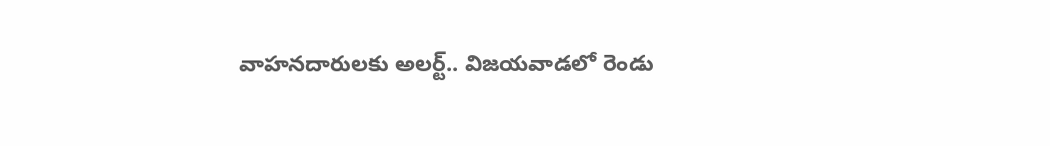వాహనదారులకు అలర్ట్.. విజయవాడలో రెండు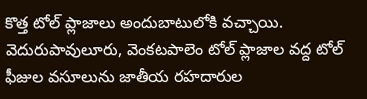కొత్త టోల్ ప్లాజాలు అందుబాటులోకి వచ్చాయి. వెదురుపావులూరు, వెంకటపాలెం టోల్ ప్లాజాల వద్ద టోల్ ఫీజుల వసూలును జాతీయ రహదారుల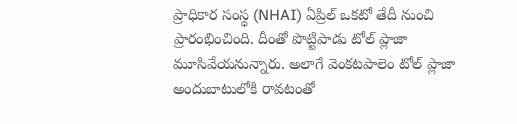ప్రాధికార సంస్థ (NHAI) ఏప్రిల్ ఒకటో తేదీ నుంచి ప్రారంభించింది. దీంతో పొట్టిపాడు టోల్ ప్లాజా మూసివేయనున్నారు. అలాగే వెంకటపాలెం టోల్ ప్లాజా అందుబాటులోకి రావటంతో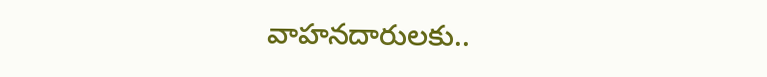వాహనదారులకు..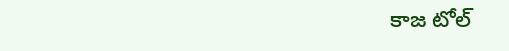కాజ టోల్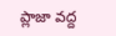ప్లాజా వద్ద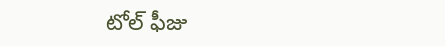టోల్ ఫీజు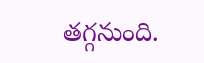తగ్గనుంది.